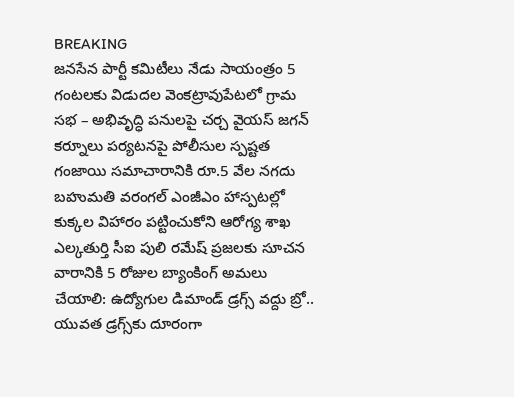BREAKING
జనసేన పార్టీ కమిటీలు నేడు సాయంత్రం 5 గంటలకు విడుదల వెంకట్రావుపేటలో గ్రామ సభ – అభివృద్ధి పనులపై చర్చ వైయస్ జగన్ కర్నూలు పర్యటనపై పోలీసుల స్పష్టత గంజాయి సమాచారానికి రూ.5 వేల నగదు బహుమతి వరంగల్ ఎంజీఎం హాస్పటల్లో కుక్కల విహారం పట్టించుకోని ఆరోగ్య శాఖ ఎల్కతుర్తి సీఐ పులి రమేష్ ప్రజలకు సూచన వారానికి 5 రోజుల బ్యాంకింగ్ అమలు చేయాలి: ఉద్యోగుల డిమాండ్ డ్రగ్స్ వద్దు బ్రో.. యువత డ్రగ్స్‌కు దూరంగా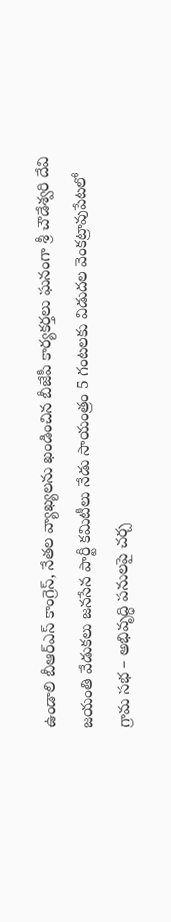ఉండాలి బీఆర్ఎస్ కాంగ్రెస్, నేతల వ్యాఖ్యలను ఖండించిన బీజేపీ కార్యకర్తలు ఘనంగా శ్రీ చౌడేశ్వరి దేవి జయంతి వేడుకలు జనసేన పార్టీ కమిటీలు నేడు సాయంత్రం 5 గంటలకు విడుదల వెంకట్రావుపేటలో గ్రామ సభ – అభివృద్ధి పనులపై చర్చ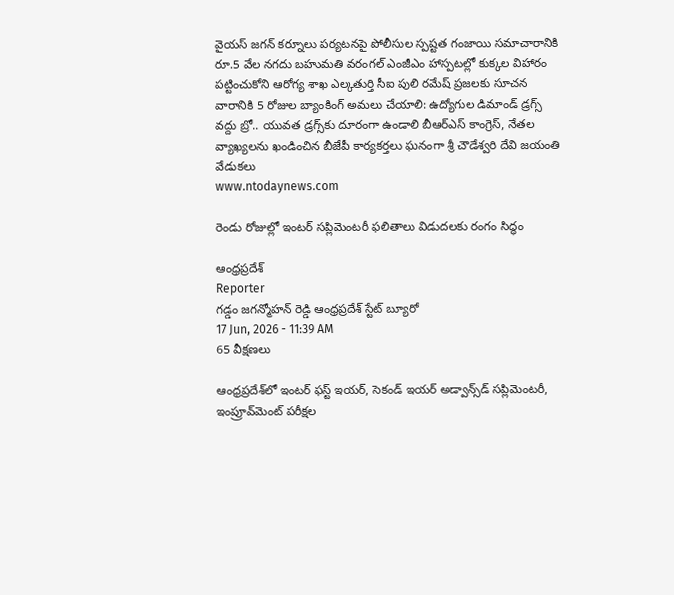వైయస్ జగన్ కర్నూలు పర్యటనపై పోలీసుల స్పష్టత గంజాయి సమాచారానికి రూ.5 వేల నగదు బహుమతి వరంగల్ ఎంజీఎం హాస్పటల్లో కుక్కల విహారం పట్టించుకోని ఆరోగ్య శాఖ ఎల్కతుర్తి సీఐ పులి రమేష్ ప్రజలకు సూచన వారానికి 5 రోజుల బ్యాంకింగ్ అమలు చేయాలి: ఉద్యోగుల డిమాండ్ డ్రగ్స్ వద్దు బ్రో.. యువత డ్రగ్స్‌కు దూరంగా ఉండాలి బీఆర్ఎస్ కాంగ్రెస్, నేతల వ్యాఖ్యలను ఖండించిన బీజేపీ కార్యకర్తలు ఘనంగా శ్రీ చౌడేశ్వరి దేవి జయంతి వేడుకలు
www.ntodaynews.com

రెండు రోజుల్లో ఇంటర్ సప్లిమెంటరీ ఫలితాలు విడుదలకు రంగం సిద్ధం

ఆంధ్రప్రదేశ్
Reporter
గడ్డం జగన్మోహన్ రెడ్డి ఆంధ్రప్రదేశ్ స్టేట్ బ్యూరో
17 Jun, 2026 - 11:39 AM
65 వీక్షణలు

ఆంధ్రప్రదేశ్‌లో ఇంటర్ ఫస్ట్ ఇయర్, సెకండ్ ఇయర్ అడ్వాన్స్‌డ్ సప్లిమెంటరీ, ఇంప్రూవ్‌మెంట్ పరీక్షల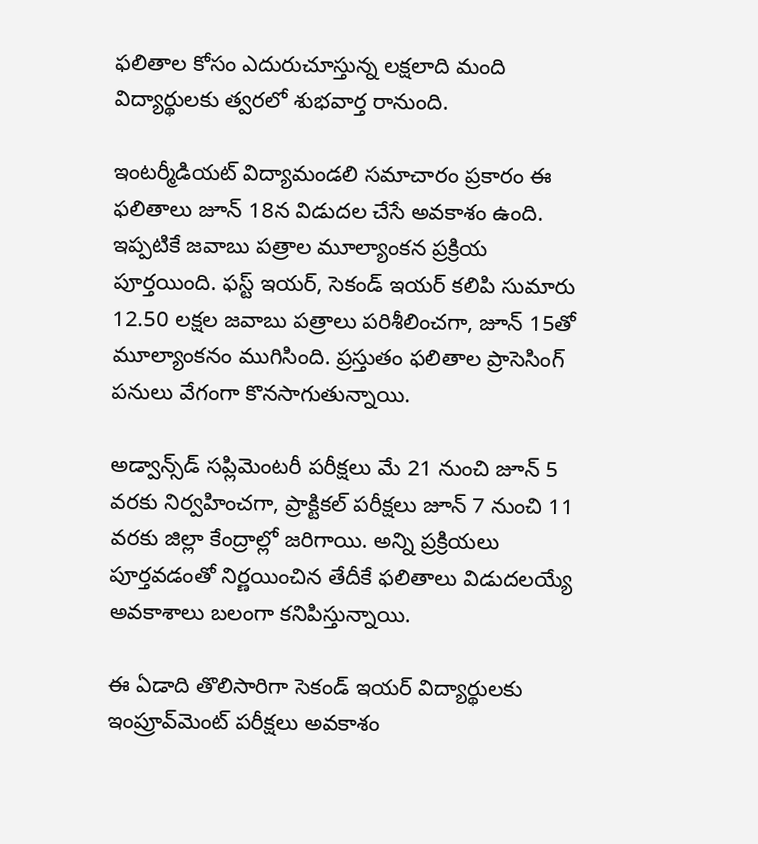ఫలితాల కోసం ఎదురుచూస్తున్న లక్షలాది మంది విద్యార్థులకు త్వరలో శుభవార్త రానుంది.

ఇంటర్మీడియట్ విద్యామండలి సమాచారం ప్రకారం ఈ ఫలితాలు జూన్ 18న విడుదల చేసే అవకాశం ఉంది. ఇప్పటికే జవాబు పత్రాల మూల్యాంకన ప్రక్రియ పూర్తయింది. ఫస్ట్ ఇయర్, సెకండ్ ఇయర్ కలిపి సుమారు 12.50 లక్షల జవాబు పత్రాలు పరిశీలించగా, జూన్ 15తో మూల్యాంకనం ముగిసింది. ప్రస్తుతం ఫలితాల ప్రాసెసింగ్ పనులు వేగంగా కొనసాగుతున్నాయి.

అడ్వాన్స్‌డ్ సప్లిమెంటరీ పరీక్షలు మే 21 నుంచి జూన్ 5 వరకు నిర్వహించగా, ప్రాక్టికల్ పరీక్షలు జూన్ 7 నుంచి 11 వరకు జిల్లా కేంద్రాల్లో జరిగాయి. అన్ని ప్రక్రియలు పూర్తవడంతో నిర్ణయించిన తేదీకే ఫలితాలు విడుదలయ్యే అవకాశాలు బలంగా కనిపిస్తున్నాయి.

ఈ ఏడాది తొలిసారిగా సెకండ్ ఇయర్ విద్యార్థులకు ఇంప్రూవ్‌మెంట్ పరీక్షలు అవకాశం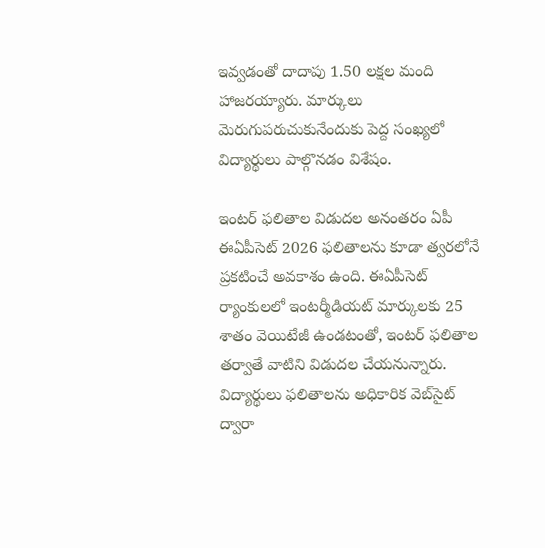ఇవ్వడంతో దాదాపు 1.50 లక్షల మంది హాజరయ్యారు. మార్కులు మెరుగుపరుచుకునేందుకు పెద్ద సంఖ్యలో విద్యార్థులు పాల్గొనడం విశేషం.

ఇంటర్ ఫలితాల విడుదల అనంతరం ఏపీ ఈఏపీసెట్ 2026 ఫలితాలను కూడా త్వరలోనే ప్రకటించే అవకాశం ఉంది. ఈఏపీసెట్ ర్యాంకులలో ఇంటర్మీడియట్ మార్కులకు 25 శాతం వెయిటేజీ ఉండటంతో, ఇంటర్ ఫలితాల తర్వాతే వాటిని విడుదల చేయనున్నారు. విద్యార్థులు ఫలితాలను అధికారిక వెబ్‌సైట్ ద్వారా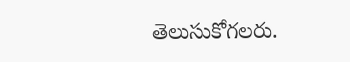తెలుసుకోగలరు.